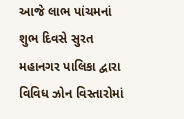આજે લાભ પાંચમનાં શુભ દિવસે સુરત મહાનગર પાલિકા દ્વારા વિવિધ ઝોન વિસ્તારોમાં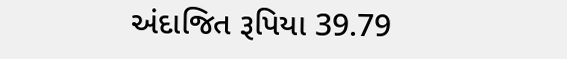અંદાજિત રૂપિયા 39.79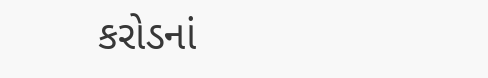કરોડનાં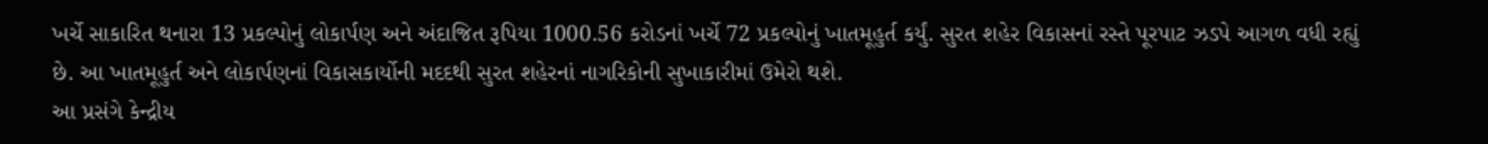ખર્ચે સાકારિત થનારા 13 પ્રકલ્પોનું લોકાર્પણ અને અંદાજિત રૂપિયા 1000.56 કરોડનાં ખર્ચે 72 પ્રકલ્પોનું ખાતમૂહુર્ત કર્યું. સુરત શહેર વિકાસનાં રસ્તે પૂરપાટ ઝડપે આગળ વધી રહ્યું છે. આ ખાતમૂહુર્ત અને લોકાર્પણનાં વિકાસકાર્યોની મદદથી સુરત શહેરનાં નાગરિકોની સુખાકારીમાં ઉમેરો થશે.
આ પ્રસંગે કેન્દ્રીય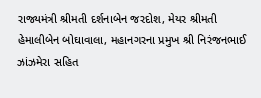રાજ્યમંત્રી શ્રીમતી દર્શનાબેન જરદોશ, મેયર શ્રીમતી હેમાલીબેન બોઘાવાલા, મહાનગરના પ્રમુખ શ્રી નિરંજનભાઈ ઝાંઝમેરા સહિત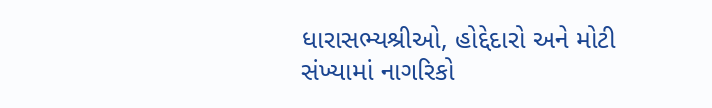ધારાસભ્યશ્રીઓ, હોદ્દેદારો અને મોટી સંખ્યામાં નાગરિકો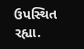ઉપસ્થિત રહ્યા.